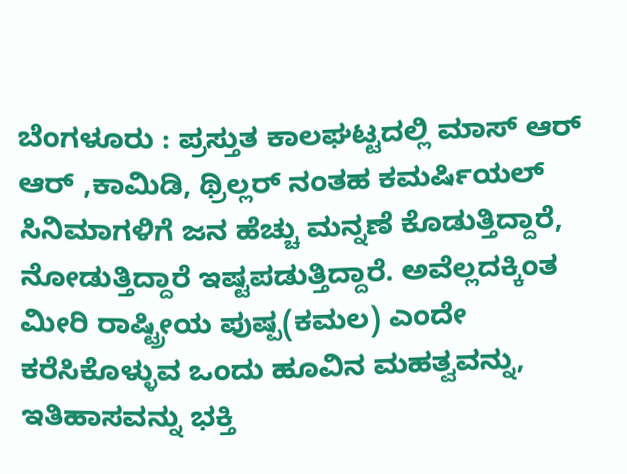ಬೆಂಗಳೂರು : ಪ್ರಸ್ತುತ ಕಾಲಘಟ್ಟದಲ್ಲಿ ಮಾಸ್ ಆರ್ ಆರ್ ,ಕಾಮಿಡಿ, ಥ್ರಿಲ್ಲರ್ ನಂತಹ ಕಮರ್ಷಿಯಲ್ ಸಿನಿಮಾಗಳಿಗೆ ಜನ ಹೆಚ್ಚು ಮನ್ನಣೆ ಕೊಡುತ್ತಿದ್ದಾರೆ, ನೋಡುತ್ತಿದ್ದಾರೆ ಇಷ್ಟಪಡುತ್ತಿದ್ದಾರೆ. ಅವೆಲ್ಲದಕ್ಕಿಂತ ಮೀರಿ ರಾಷ್ಟ್ರೀಯ ಪುಷ್ಪ(ಕಮಲ) ಎಂದೇ ಕರೆಸಿಕೊಳ್ಳುವ ಒಂದು ಹೂವಿನ ಮಹತ್ವವನ್ನು, ಇತಿಹಾಸವನ್ನು ಭಕ್ತಿ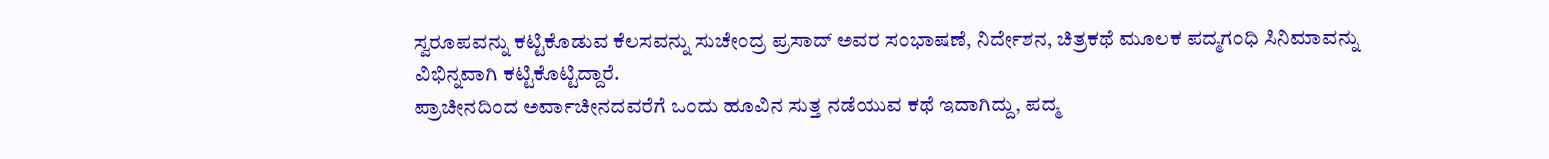ಸ್ವರೂಪವನ್ನು ಕಟ್ಟಿಕೊಡುವ ಕೆಲಸವನ್ನು ಸುಚೇಂದ್ರ ಪ್ರಸಾದ್ ಅವರ ಸಂಭಾಷಣೆ, ನಿರ್ದೇಶನ, ಚಿತ್ರಕಥೆ ಮೂಲಕ ಪದ್ಮಗಂಧಿ ಸಿನಿಮಾವನ್ನು ವಿಭಿನ್ನವಾಗಿ ಕಟ್ಟಿಕೊಟ್ಟಿದ್ದಾರೆ.
ಪ್ರಾಚೀನದಿಂದ ಅರ್ವಾಚೀನದವರೆಗೆ ಒಂದು ಹೂವಿನ ಸುತ್ತ ನಡೆಯುವ ಕಥೆ ಇದಾಗಿದ್ದು, ಪದ್ಮ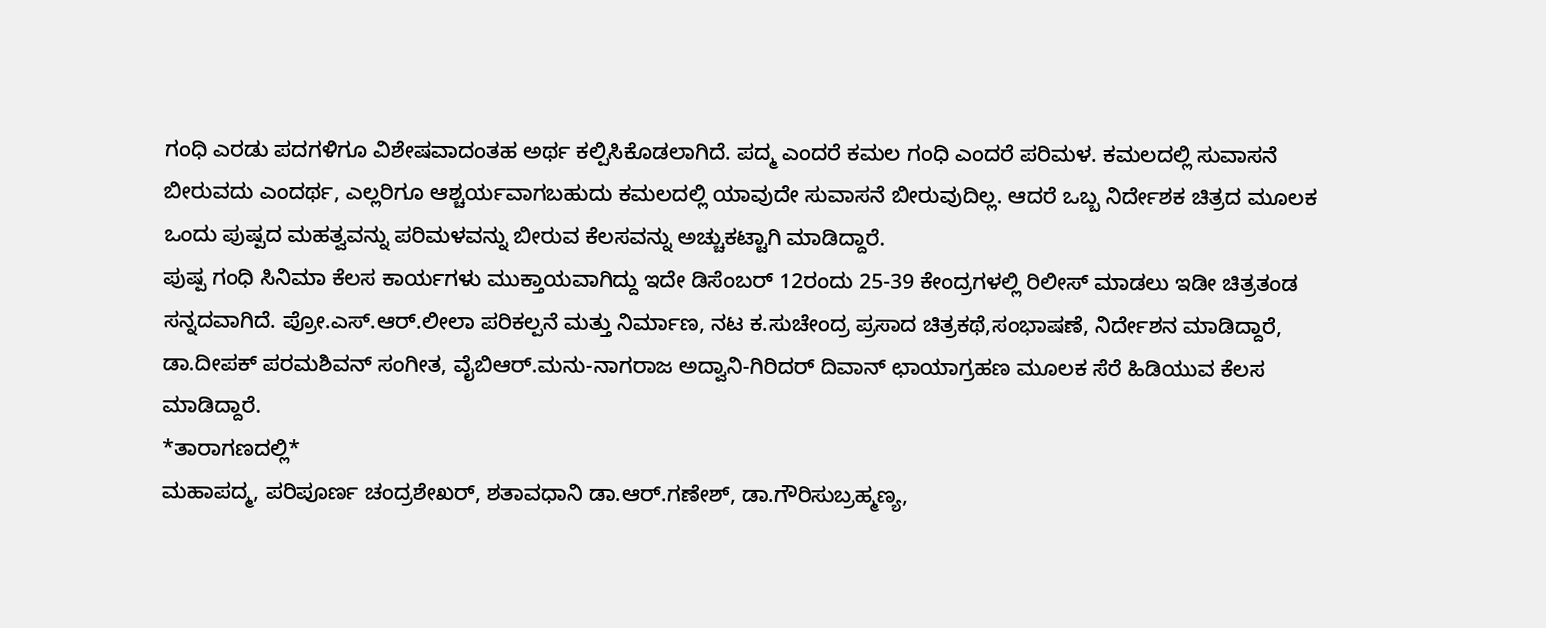ಗಂಧಿ ಎರಡು ಪದಗಳಿಗೂ ವಿಶೇಷವಾದಂತಹ ಅರ್ಥ ಕಲ್ಪಿಸಿಕೊಡಲಾಗಿದೆ. ಪದ್ಮ ಎಂದರೆ ಕಮಲ ಗಂಧಿ ಎಂದರೆ ಪರಿಮಳ. ಕಮಲದಲ್ಲಿ ಸುವಾಸನೆ ಬೀರುವದು ಎಂದರ್ಥ, ಎಲ್ಲರಿಗೂ ಆಶ್ಚರ್ಯವಾಗಬಹುದು ಕಮಲದಲ್ಲಿ ಯಾವುದೇ ಸುವಾಸನೆ ಬೀರುವುದಿಲ್ಲ. ಆದರೆ ಒಬ್ಬ ನಿರ್ದೇಶಕ ಚಿತ್ರದ ಮೂಲಕ ಒಂದು ಪುಷ್ಪದ ಮಹತ್ವವನ್ನು ಪರಿಮಳವನ್ನು ಬೀರುವ ಕೆಲಸವನ್ನು ಅಚ್ಚುಕಟ್ಟಾಗಿ ಮಾಡಿದ್ದಾರೆ.
ಪುಷ್ಪ ಗಂಧಿ ಸಿನಿಮಾ ಕೆಲಸ ಕಾರ್ಯಗಳು ಮುಕ್ತಾಯವಾಗಿದ್ದು ಇದೇ ಡಿಸೆಂಬರ್ 12ರಂದು 25-39 ಕೇಂದ್ರಗಳಲ್ಲಿ ರಿಲೀಸ್ ಮಾಡಲು ಇಡೀ ಚಿತ್ರತಂಡ ಸನ್ನದವಾಗಿದೆ. ಪ್ರೋ.ಎಸ್.ಆರ್.ಲೀಲಾ ಪರಿಕಲ್ಪನೆ ಮತ್ತು ನಿರ್ಮಾಣ, ನಟ ಕ.ಸುಚೇಂದ್ರ ಪ್ರಸಾದ ಚಿತ್ರಕಥೆ,ಸಂಭಾಷಣೆ, ನಿರ್ದೇಶನ ಮಾಡಿದ್ದಾರೆ, ಡಾ.ದೀಪಕ್ ಪರಮಶಿವನ್ ಸಂಗೀತ, ವೈಬಿಆರ್.ಮನು-ನಾಗರಾಜ ಅದ್ವಾನಿ-ಗಿರಿದರ್ ದಿವಾನ್ ಛಾಯಾಗ್ರಹಣ ಮೂಲಕ ಸೆರೆ ಹಿಡಿಯುವ ಕೆಲಸ ಮಾಡಿದ್ದಾರೆ.
*ತಾರಾಗಣದಲ್ಲಿ*
ಮಹಾಪದ್ಮ, ಪರಿಪೂರ್ಣ ಚಂದ್ರಶೇಖರ್, ಶತಾವಧಾನಿ ಡಾ.ಆರ್.ಗಣೇಶ್, ಡಾ.ಗೌರಿಸುಬ್ರಹ್ಮಣ್ಯ,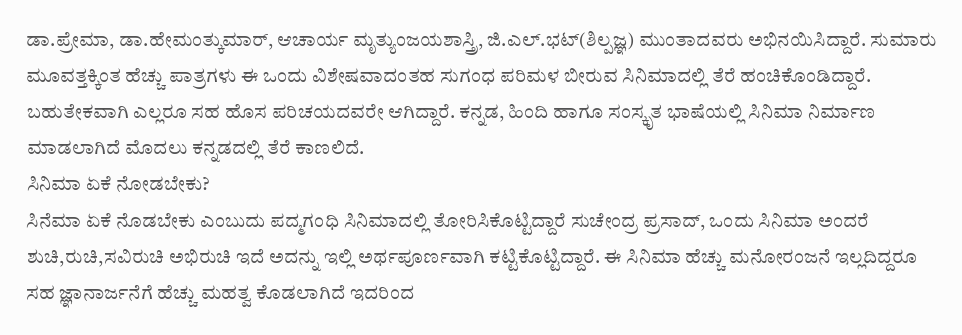ಡಾ.ಪ್ರೇಮಾ, ಡಾ.ಹೇಮಂತ್ಕುಮಾರ್, ಆಚಾರ್ಯ ಮೃತ್ಯುಂಜಯಶಾಸ್ತ್ರಿ, ಜಿ.ಎಲ್.ಭಟ್(ಶಿಲ್ಪಜ್ಞ) ಮುಂತಾದವರು ಅಭಿನಯಿಸಿದ್ದಾರೆ. ಸುಮಾರು ಮೂವತ್ತಕ್ಕಿಂತ ಹೆಚ್ಚು ಪಾತ್ರಗಳು ಈ ಒಂದು ವಿಶೇಷವಾದಂತಹ ಸುಗಂಧ ಪರಿಮಳ ಬೀರುವ ಸಿನಿಮಾದಲ್ಲಿ ತೆರೆ ಹಂಚಿಕೊಂಡಿದ್ದಾರೆ. ಬಹುತೇಕವಾಗಿ ಎಲ್ಲರೂ ಸಹ ಹೊಸ ಪರಿಚಯದವರೇ ಆಗಿದ್ದಾರೆ. ಕನ್ನಡ, ಹಿಂದಿ ಹಾಗೂ ಸಂಸ್ಕೃತ ಭಾಷೆಯಲ್ಲಿ ಸಿನಿಮಾ ನಿರ್ಮಾಣ ಮಾಡಲಾಗಿದೆ ಮೊದಲು ಕನ್ನಡದಲ್ಲಿ ತೆರೆ ಕಾಣಲಿದೆ.
ಸಿನಿಮಾ ಏಕೆ ನೋಡಬೇಕು?
ಸಿನೆಮಾ ಏಕೆ ನೊಡಬೇಕು ಎಂಬುದು ಪದ್ಮಗಂಧಿ ಸಿನಿಮಾದಲ್ಲಿ ತೋರಿಸಿಕೊಟ್ಟಿದ್ದಾರೆ ಸುಚೇಂದ್ರ ಪ್ರಸಾದ್, ಒಂದು ಸಿನಿಮಾ ಅಂದರೆ ಶುಚಿ,ರುಚಿ,ಸವಿರುಚಿ ಅಭಿರುಚಿ ಇದೆ ಅದನ್ನು ಇಲ್ಲಿ ಅರ್ಥಪೂರ್ಣವಾಗಿ ಕಟ್ಟಿಕೊಟ್ಟಿದ್ದಾರೆ. ಈ ಸಿನಿಮಾ ಹೆಚ್ಚು ಮನೋರಂಜನೆ ಇಲ್ಲದಿದ್ದರೂ ಸಹ ಜ್ಞಾನಾರ್ಜನೆಗೆ ಹೆಚ್ಚು ಮಹತ್ವ ಕೊಡಲಾಗಿದೆ ಇದರಿಂದ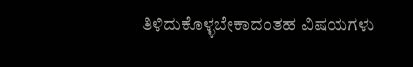ತಿಳಿದುಕೊಳ್ಳಬೇಕಾದಂತಹ ವಿಷಯಗಳು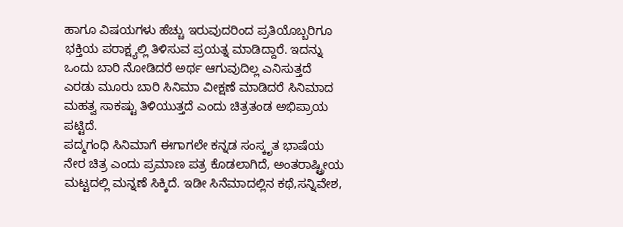ಹಾಗೂ ವಿಷಯಗಳು ಹೆಚ್ಚು ಇರುವುದರಿಂದ ಪ್ರತಿಯೊಬ್ಬರಿಗೂ ಭಕ್ತಿಯ ಪರಾಕ್ಷ್ಯಲ್ಲಿ ತಿಳಿಸುವ ಪ್ರಯತ್ನ ಮಾಡಿದ್ದಾರೆ. ಇದನ್ನು ಒಂದು ಬಾರಿ ನೋಡಿದರೆ ಅರ್ಥ ಆಗುವುದಿಲ್ಲ ಎನಿಸುತ್ತದೆ ಎರಡು ಮೂರು ಬಾರಿ ಸಿನಿಮಾ ವೀಕ್ಷಣೆ ಮಾಡಿದರೆ ಸಿನಿಮಾದ ಮಹತ್ವ ಸಾಕಷ್ಟು ತಿಳಿಯುತ್ತದೆ ಎಂದು ಚಿತ್ರತಂಡ ಅಭಿಪ್ರಾಯ ಪಟ್ಟಿದೆ.
ಪದ್ಮಗಂಧಿ ಸಿನಿಮಾಗೆ ಈಗಾಗಲೇ ಕನ್ನಡ ಸಂಸ್ಕೃತ ಭಾಷೆಯ ನೇರ ಚಿತ್ರ ಎಂದು ಪ್ರಮಾಣ ಪತ್ರ ಕೊಡಲಾಗಿದೆ, ಅಂತರಾಷ್ಟ್ರೀಯ ಮಟ್ಟದಲ್ಲಿ ಮನ್ನಣೆ ಸಿಕ್ಕಿದೆ. ಇಡೀ ಸಿನೆಮಾದಲ್ಲಿನ ಕಥೆ,ಸನ್ನಿವೇಶ,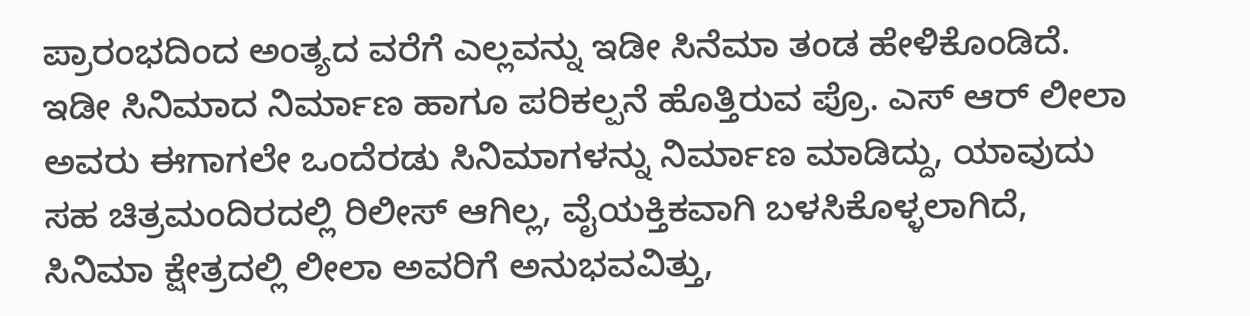ಪ್ರಾರಂಭದಿಂದ ಅಂತ್ಯದ ವರೆಗೆ ಎಲ್ಲವನ್ನು ಇಡೀ ಸಿನೆಮಾ ತಂಡ ಹೇಳಿಕೊಂಡಿದೆ.
ಇಡೀ ಸಿನಿಮಾದ ನಿರ್ಮಾಣ ಹಾಗೂ ಪರಿಕಲ್ಪನೆ ಹೊತ್ತಿರುವ ಪ್ರೊ. ಎಸ್ ಆರ್ ಲೀಲಾ ಅವರು ಈಗಾಗಲೇ ಒಂದೆರಡು ಸಿನಿಮಾಗಳನ್ನು ನಿರ್ಮಾಣ ಮಾಡಿದ್ದು, ಯಾವುದು ಸಹ ಚಿತ್ರಮಂದಿರದಲ್ಲಿ ರಿಲೀಸ್ ಆಗಿಲ್ಲ, ವೈಯಕ್ತಿಕವಾಗಿ ಬಳಸಿಕೊಳ್ಳಲಾಗಿದೆ, ಸಿನಿಮಾ ಕ್ಷೇತ್ರದಲ್ಲಿ ಲೀಲಾ ಅವರಿಗೆ ಅನುಭವವಿತ್ತು,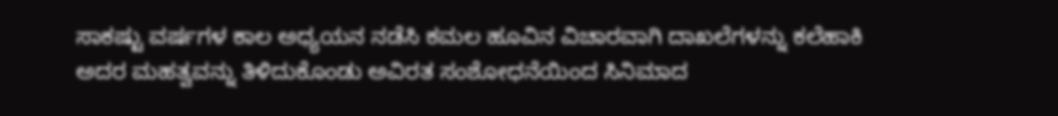ಸಾಕಷ್ಟು ವರ್ಷಗಳ ಕಾಲ ಅಧ್ಯಯನ ನಡೆಸಿ ಕಮಲ ಹೂವಿನ ವಿಚಾರವಾಗಿ ದಾಖಲೆಗಳನ್ನು ಕಲೆಹಾಕಿ ಅದರ ಮಹತ್ವವನ್ನು ತಿಳಿದುಕೊಂಡು ಅವಿರತ ಸಂಶೋಧನೆಯಿಂದ ಸಿನಿಮಾದ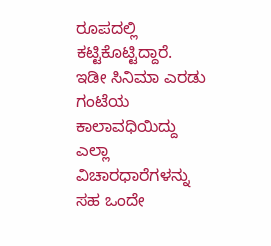ರೂಪದಲ್ಲಿ ಕಟ್ಟಿಕೊಟ್ಟಿದ್ದಾರೆ.
ಇಡೀ ಸಿನಿಮಾ ಎರಡು ಗಂಟೆಯ ಕಾಲಾವಧಿಯಿದ್ದು ಎಲ್ಲಾ ವಿಚಾರಧಾರೆಗಳನ್ನು ಸಹ ಒಂದೇ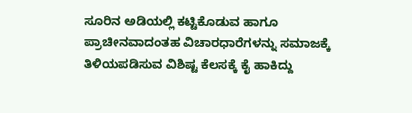ಸೂರಿನ ಅಡಿಯಲ್ಲಿ ಕಟ್ಟಿಕೊಡುವ ಹಾಗೂ ಪ್ರಾಚೀನವಾದಂತಹ ವಿಚಾರಧಾರೆಗಳನ್ನು ಸಮಾಜಕ್ಕೆ ತಿಳಿಯಪಡಿಸುವ ವಿಶಿಷ್ಟ ಕೆಲಸಕ್ಕೆ ಕೈ ಹಾಕಿದ್ದು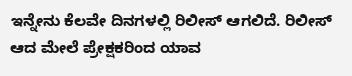ಇನ್ನೇನು ಕೆಲವೇ ದಿನಗಳಲ್ಲಿ ರಿಲೀಸ್ ಆಗಲಿದೆ. ರಿಲೀಸ್ ಆದ ಮೇಲೆ ಪ್ರೇಕ್ಷಕರಿಂದ ಯಾವ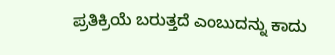ಪ್ರತಿಕ್ರಿಯೆ ಬರುತ್ತದೆ ಎಂಬುದನ್ನು ಕಾದು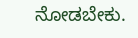ನೋಡಬೇಕು.